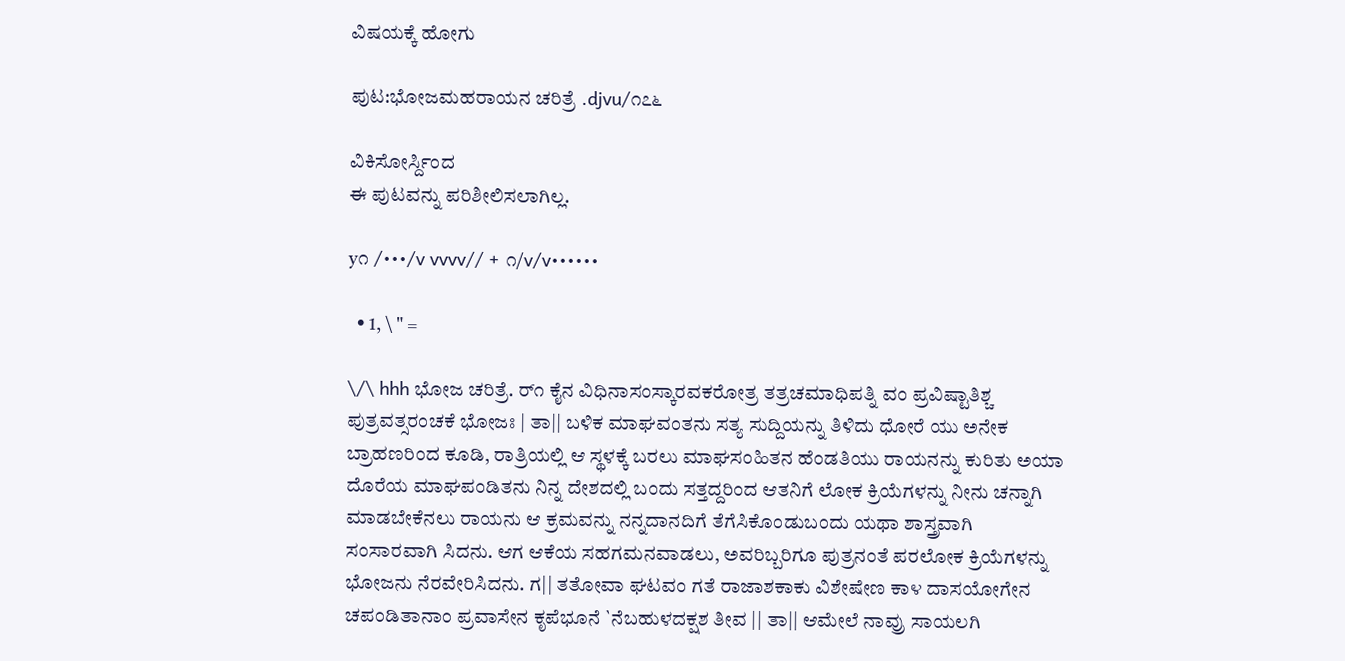ವಿಷಯಕ್ಕೆ ಹೋಗು

ಪುಟ:ಭೋಜಮಹರಾಯನ ಚರಿತ್ರೆ .djvu/೧೭೬

ವಿಕಿಸೋರ್ಸ್ದಿಂದ
ಈ ಪುಟವನ್ನು ಪರಿಶೀಲಿಸಲಾಗಿಲ್ಲ.

y೧ /•••/v vvvv// + ೧/v/v••••••

  • 1, \ " =

\/\ hhh ಭೋಜ ಚರಿತ್ರೆ. ರ್೧ ಕೈನ ವಿಧಿನಾಸಂಸ್ಕಾರವಕರೋತ್ರ ತತ್ರಚಮಾಧಿಪತ್ನಿ ವಂ ಪ್ರವಿಷ್ಟಾತಿಶ್ಚ ಪುತ್ರವತ್ಸರಂಚಕೆ ಭೋಜಃ | ತಾ|| ಬಳಿಕ ಮಾಘವಂತನು ಸತ್ಯ ಸುದ್ದಿಯನ್ನು ತಿಳಿದು ಧೋರೆ ಯು ಅನೇಕ ಬ್ರಾಹಣರಿಂದ ಕೂಡಿ, ರಾತ್ರಿಯಲ್ಲಿ ಆ ಸ್ಥಳಕ್ಕೆ ಬರಲು ಮಾಘಸಂಹಿತನ ಹೆಂಡತಿಯು ರಾಯನನ್ನು ಕುರಿತು ಅಯಾ ದೊರೆಯ ಮಾಘಪಂಡಿತನು ನಿನ್ನ ದೇಶದಲ್ಲಿ ಬಂದು ಸತ್ತದ್ದರಿಂದ ಆತನಿಗೆ ಲೋಕ ಕ್ರಿಯೆಗಳನ್ನು ನೀನು ಚನ್ನಾಗಿ ಮಾಡಬೇಕೆನಲು ರಾಯನು ಆ ಕ್ರಮವನ್ನು ನನ್ನದಾನದಿಗೆ ತೆಗೆಸಿಕೊಂಡುಬಂದು ಯಥಾ ಶಾಸ್ತ್ರವಾಗಿ ಸಂಸಾರವಾಗಿ ಸಿದನು. ಆಗ ಆಕೆಯ ಸಹಗಮನವಾಡಲು, ಅವರಿಬ್ಬರಿಗೂ ಪುತ್ರನಂತೆ ಪರಲೋಕ ಕ್ರಿಯೆಗಳನ್ನು ಭೋಜನು ನೆರವೇರಿಸಿದನು. ಗ|| ತತೋವಾ ಘಟವಂ ಗತೆ ರಾಜಾಶಕಾಕು ವಿಶೇಷೇಣ ಕಾ೪ ದಾಸಯೋಗೇನ ಚಪಂಡಿತಾನಾಂ ಪ್ರವಾಸೇನ ಕೃಪೆಭೂನೆ `ನೆಬಹುಳದಕ್ಷಶ ತೀವ || ತಾ|| ಆಮೇಲೆ ನಾವ್ರು ಸಾಯಲಗಿ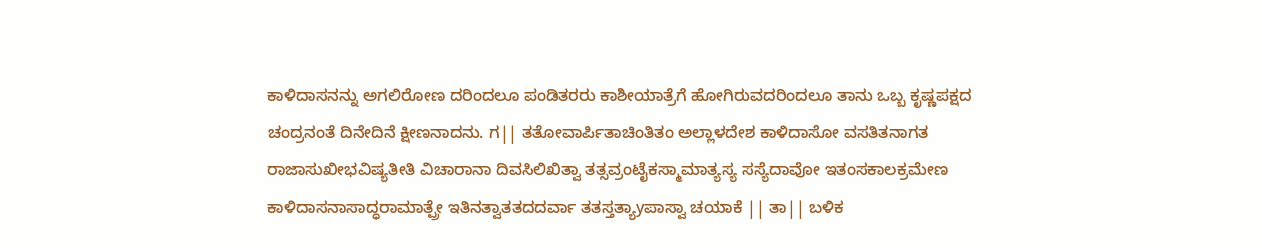ಕಾಳಿದಾಸನನ್ನು ಅಗಲಿರೋಣ ದರಿಂದಲೂ ಪಂಡಿತರರು ಕಾಶೀಯಾತ್ರೆಗೆ ಹೋಗಿರುವದರಿಂದಲೂ ತಾನು ಒಬ್ಬ ಕೃಷ್ಣಪಕ್ಷದ ಚಂದ್ರನಂತೆ ದಿನೇದಿನೆ ಕ್ಷೀಣನಾದನು. ಗ|| ತತೋವಾರ್ಪಿತಾಚಿಂತಿತಂ ಅಲ್ಲಾಳದೇಶ ಕಾಳಿದಾಸೋ ವಸತಿತನಾಗತ ರಾಜಾಸುಖೀಭವಿಷ್ಯತೀತಿ ವಿಚಾರಾನಾ ದಿವಸಿಲಿಖಿತ್ವಾ ತತ್ಸವ್ರಂಟೈಕಸ್ಮಾಮಾತ್ಯಸ್ಯ ಸಸ್ಯೆದಾವೋ ಇತಂಸಕಾಲಕ್ರಮೇಣ ಕಾಳಿದಾಸನಾಸಾದ್ಧರಾಮಾತ್ಪ್ರೇ ಇತಿನತ್ವಾತತದದರ್ವಾ ತತಸ್ತತ್ಯಾyಪಾಸ್ವಾ ಚಯಾಕೆ || ತಾ|| ಬಳಿಕ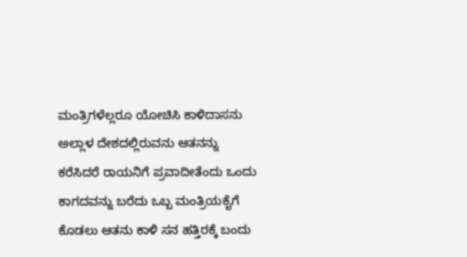ಮಂತ್ರಿಗಳೆಲ್ಲರೂ ಯೋಚಿಸಿ ಕಾಳಿದಾಸನು ಅಲ್ಲಾಳ ದೇಶದಲ್ಲಿರುವನು ಆತನನ್ನು ಕರೆಸಿದರೆ ರಾಯನಿಗೆ ಪ್ರವಾದೀತೆಂದು ಒಂದು ಕಾಗದವನ್ನು ಬರೆದು ಒಬ್ಬ ಮಂತ್ರಿಯಕೈಗೆ ಕೊಡಲು ಆತನು ಕಾಳಿ ಸನ ಹತ್ತಿರಕ್ಕೆ ಬಂದು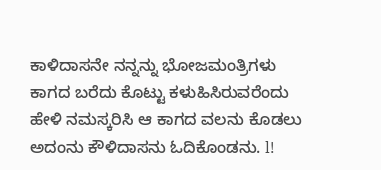ಕಾಳಿದಾಸನೇ ನನ್ನನ್ನು ಭೋಜಮಂತ್ರಿಗಳು ಕಾಗದ ಬರೆದು ಕೊಟ್ಟು ಕಳುಹಿಸಿರುವರೆಂದು ಹೇಳಿ ನಮಸ್ಕರಿಸಿ ಆ ಕಾಗದ ವಲನು ಕೊಡಲು ಅದಂನು ಕೌಳಿದಾಸನು ಓದಿಕೊಂಡನು. l!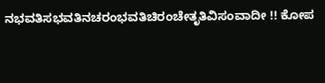ನಭವತಿಸಭವತಿನಚರಂಭವತಿಚಿರಂಚೇತೃತಿವಿಸಂವಾದೀ !! ಕೋಪ